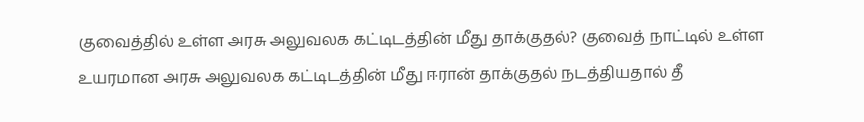குவைத்தில் உள்ள அரசு அலுவலக கட்டிடத்தின் மீது தாக்குதல்? குவைத் நாட்டில் உள்ள உயரமான அரசு அலுவலக கட்டிடத்தின் மீது ஈரான் தாக்குதல் நடத்தியதால் தீ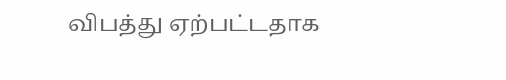விபத்து ஏற்பட்டதாக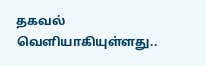தகவல் வெளியாகியுள்ளது..